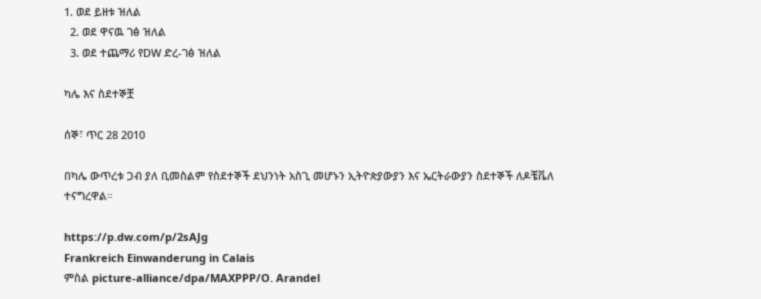1. ወደ ይዘቱ ዝለል
  2. ወደ ዋናዉ ገፅ ዝለል
  3. ወደ ተጨማሪ የDW ድረ-ገፅ ዝለል

ካሌ እና ስደተኞቿ

ሰኞ፣ ጥር 28 2010

በካሌ ውጥረቱ ጋብ ያለ ቢመስልም የስደተኞች ደህንነት አስጊ መሆኑን ኢትዮጵያውያን እና ኤርትራውያን ስደተኞች ለዶቼቬለ ተናግረዋል።

https://p.dw.com/p/2sAJg
Frankreich Einwanderung in Calais
ምስል picture-alliance/dpa/MAXPPP/O. Arandel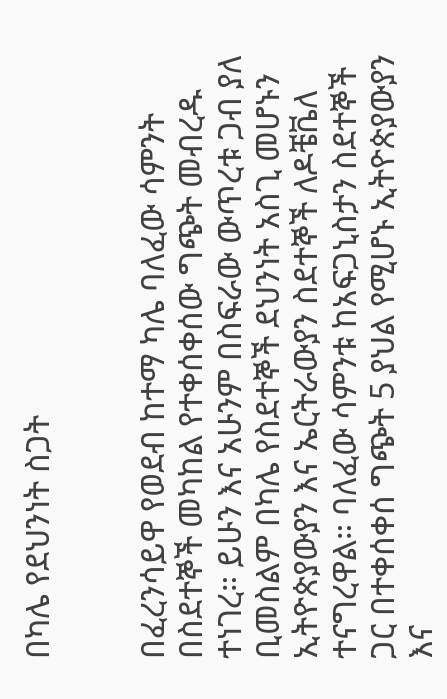በካሌ የደህንነት ስጋት


በፈረንሳይዋ የወደብ ከተማ ካሌ ባለፈው ሳምንት በስደተኞች መካከል የተቀሰቀሰው ግጭት መብረዱ ተነገረ። ይሁን እና አሁንም በስፍራው ውጥረቱ ጋብ ያለ ቢመስልም በካሌ የስደተኞች ደህንነት አስጊ መሆኑን ኢትዮጵያውያን እና ኤርትራውያን ስደተኞች ለዶቼቬለ ተናግረዋል። ባለፈው ሳምንቱ ከአፍጋኒስታን ስደተኞች ጋር በተቀሰቀሰ ግጭት 5 ያህል የሚሆኑ ኢትዮጵያውያን እና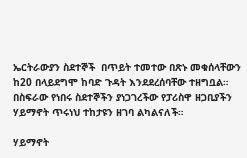ኤርትራውያን ስደተኞች  በጥይት ተመተው በጽኑ መቁሰላቸውን ከ20 በላይደግሞ ከባድ ጉዳት እንደደረሰባቸው ተዘግቧል። በስፍራው የነበሩ ስደተኞችን ያነጋገረችው የፓሪስዋ ዘጋቢያችን ሃይማኖት ጥሩነህ ተከታዩን ዘገባ ልካልናለች።

ሃይማኖት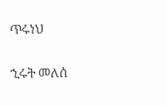ጥሩነህ

ኂሩት መለሰ